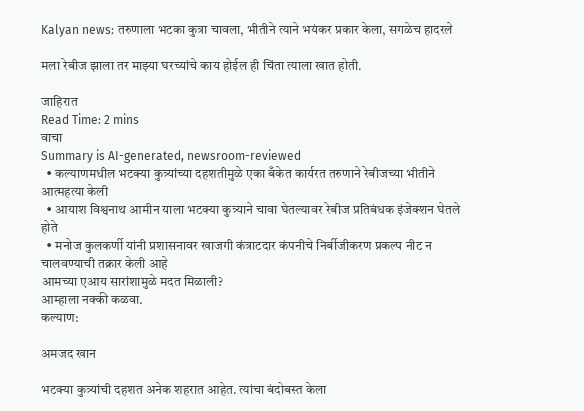Kalyan news: तरुणाला भटका कुत्रा चावला, भीतीने त्याने भयंकर प्रकार केला, सगळेच हादरले

मला रेबीज झाला तर माझ्या घरच्यांचे काय होईल ही चिंता त्याला खात होती.

जाहिरात
Read Time: 2 mins
वाचा
Summary is AI-generated, newsroom-reviewed
  • कल्याणमधील भटक्या कुत्र्यांच्या दहशतीमुळे एका बँकेत कार्यरत तरुणाने रेबीजच्या भीतीने आत्महत्या केली
  • आयाश विश्वनाथ आमीन याला भटक्या कुत्र्याने चावा घेतल्यावर रेबीज प्रतिबंधक इंजेक्शन घेतले होते
  • मनोज कुलकर्णी यांनी प्रशासनावर खाजगी कंत्राटदार कंपनीचे निर्बीजीकरण प्रकल्प नीट न चालवण्याची तक्रार केली आहे
आमच्या एआय सारांशामुळे मदत मिळाली?
आम्हाला नक्की कळवा.
कल्याण:

अमजद खान

भटक्या कुत्र्यांची दहशत अनेक शहरात आहेत. त्यांचा बंदोबस्त केला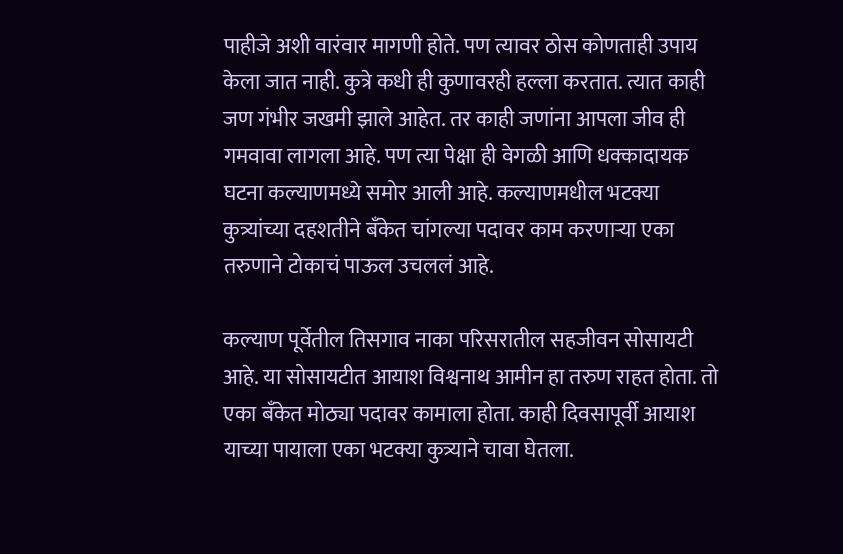पाहीजे अशी वारंवार मागणी होते. पण त्यावर ठोस कोणताही उपाय केला जात नाही. कुत्रे कधी ही कुणावरही हल्ला करतात. त्यात काही जण गंभीर जखमी झाले आहेत. तर काही जणांना आपला जीव ही गमवावा लागला आहे. पण त्या पेक्षा ही वेगळी आणि धक्कादायक घटना कल्याणमध्ये समोर आली आहे. कल्याणमधील भटक्या कुत्र्यांच्या दहशतीने बँकेत चांगल्या पदावर काम करणाऱ्या एका तरुणाने टोकाचं पाऊल उचललं आहे.

कल्याण पूर्वेतील तिसगाव नाका परिसरातील सहजीवन सोसायटी आहे. या सोसायटीत आयाश विश्वनाथ आमीन हा तरुण राहत होता. तो एका बँकेत मोठ्या पदावर कामाला होता. काही दिवसापूर्वी आयाश याच्या पायाला एका भटक्या कुत्र्याने चावा घेतला.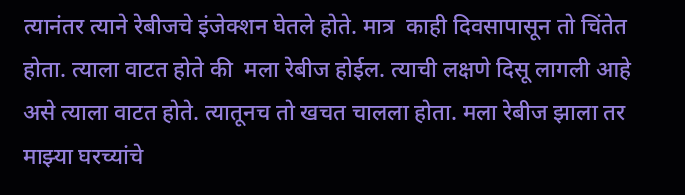त्यानंतर त्याने रेबीजचे इंजेक्शन घेतले होते. मात्र  काही दिवसापासून तो चिंतेत होता. त्याला वाटत होते की  मला रेबीज होईल. त्याची लक्षणे दिसू लागली आहे असे त्याला वाटत होते. त्यातूनच तो खचत चालला होता. मला रेबीज झाला तर माझ्या घरच्यांचे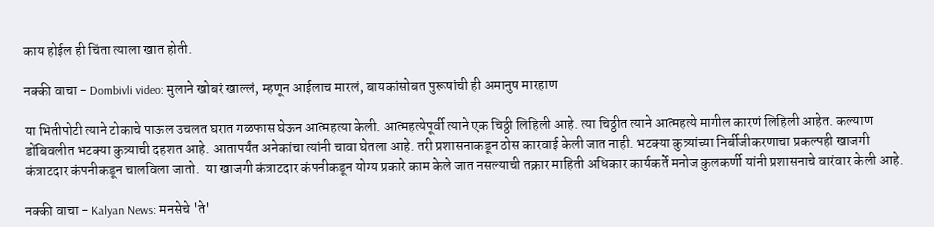काय होईल ही चिंता त्याला खात होती.

नक्की वाचा - Dombivli video: मुलाने खोबरं खाल्लं, म्हणून आईलाच मारलं, बायकांसोबत पुरूषांची ही अमानुष मारहाण

या भितीपोटी त्याने टोकाचे पाऊल उचलत घरात गळफास घेऊन आत्महत्या केली. आत्महत्येपूर्वी त्याने एक चिठ्ठी लिहिली आहे. त्या चिठ्ठीत त्याने आत्महत्ये मागील कारणं लिहिली आहेत. कल्याण डोंबिवलीत भटक्या कुत्र्याची दहशत आहे. आतापर्यंत अनेकांचा त्यांनी चावा घेतला आहे. तरी प्रशासनाकडून ठोस कारवाई केली जात नाही. भटक्या कुत्र्यांच्या निर्बीजीकरणाचा प्रकल्पही खाजगी कंत्राटदार कंपनीकडून चालविला जातो.  या खाजगी कंत्राटदार कंपनीकडून योग्य प्रकारे काम केले जात नसल्याची तक्रार माहिती अधिकार कार्यकर्ते मनोज कुलकर्णी यांनी प्रशासनाचे वारंवार केली आहे.

नक्की वाचा - Kalyan News: मनसेचे 'ते'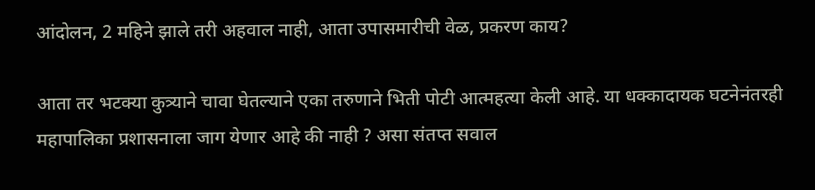आंदोलन, 2 महिने झाले तरी अहवाल नाही, आता उपासमारीची वेळ, प्रकरण काय?

आता तर भटक्या कुत्र्याने चावा घेतल्याने एका तरुणाने भिती पोटी आत्महत्या केली आहे. या धक्कादायक घटनेनंतरही महापालिका प्रशासनाला जाग येणार आहे की नाही ? असा संतप्त सवाल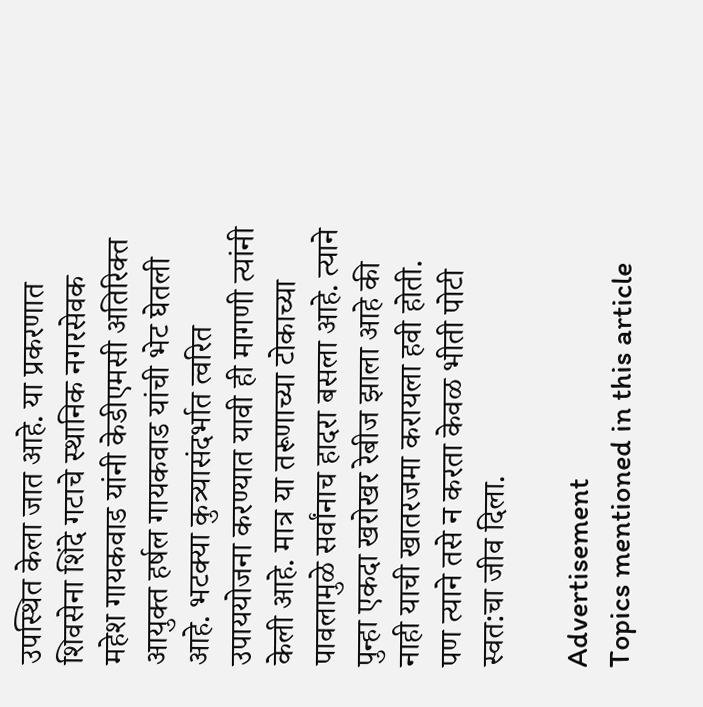उपस्थित केला जात आहे. या प्रकरणात शिवसेना शिंदे गटाचे स्थानिक नगरसेवक महेश गायकवाड यांनी केडीएमसी अतिरिक्त आयुक्त हर्षल गायकवाड यांची भेट घेतली आहे. भटक्या कुत्र्यासंदर्भात त्वरित उपाययोजना करण्यात यावी ही मागणी त्यांनी केली आहे. मात्र या तरूणाच्या टोकाच्या पावलामुळे सर्वांनाच हादरा बसला आहे. त्याने पुन्हा एकदा खरोखर रेबीज झाला आहे की नाही याची खातरजमा करायला हवी होती. पण त्याने तसे न करता केवळ भीती पोटी स्वत:चा जीव दिला.

Advertisement
Topics mentioned in this article